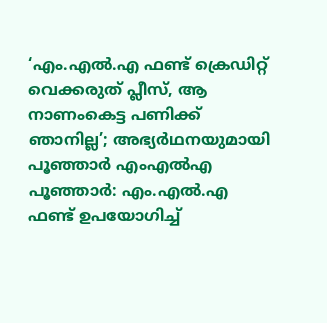‘എം.എൽ.എ ഫണ്ട് ക്രെഡിറ്റ് വെക്കരുത് പ്ലീസ്, ആ നാണംകെട്ട പണിക്ക് ഞാനില്ല’; അഭ്യർഥനയുമായി പൂഞ്ഞാർ എംഎൽഎ
പൂഞ്ഞാർ: എം.എൽ.എ ഫണ്ട് ഉപയോഗിച്ച്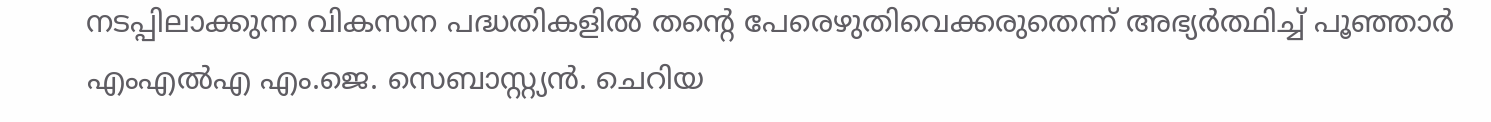നടപ്പിലാക്കുന്ന വികസന പദ്ധതികളിൽ തന്റെ പേരെഴുതിവെക്കരുതെന്ന് അഭ്യർത്ഥിച്ച് പൂഞ്ഞാർ എംഎൽഎ എം.ജെ. സെബാസ്റ്റ്യൻ. ചെറിയ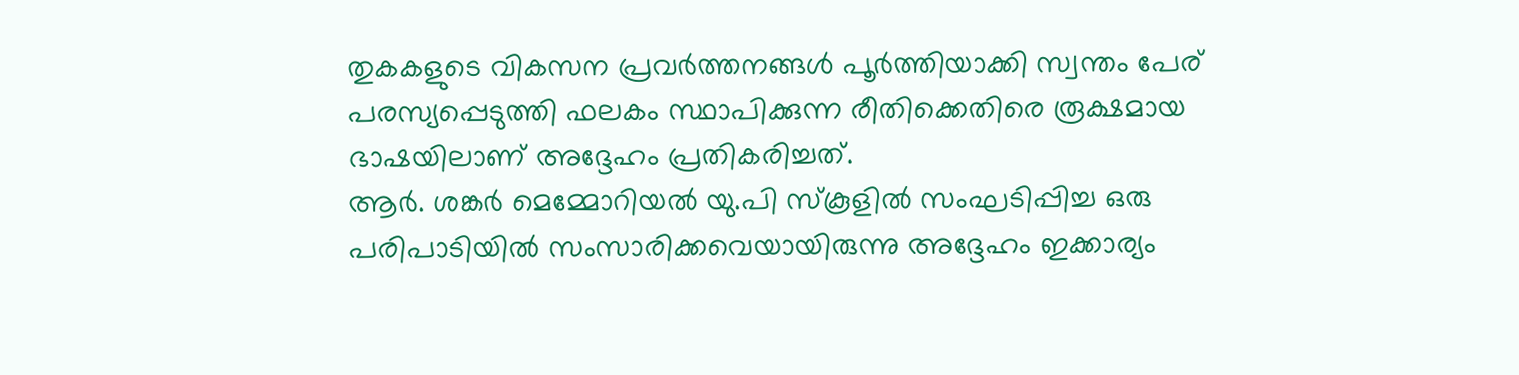തുകകളുടെ വികസന പ്രവർത്തനങ്ങൾ പൂർത്തിയാക്കി സ്വന്തം പേര് പരസ്യപ്പെടുത്തി ഫലകം സ്ഥാപിക്കുന്ന രീതിക്കെതിരെ രൂക്ഷമായ ഭാഷയിലാണ് അദ്ദേഹം പ്രതികരിച്ചത്.
ആർ. ശങ്കർ മെമ്മോറിയൽ യു.പി സ്കൂളിൽ സംഘടിപ്പിച്ച ഒരു പരിപാടിയിൽ സംസാരിക്കവെയായിരുന്നു അദ്ദേഹം ഇക്കാര്യം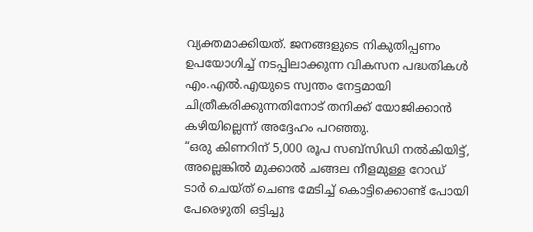വ്യക്തമാക്കിയത്. ജനങ്ങളുടെ നികുതിപ്പണം ഉപയോഗിച്ച് നടപ്പിലാക്കുന്ന വികസന പദ്ധതികൾ എം.എൽ.എയുടെ സ്വന്തം നേട്ടമായി ചിത്രീകരിക്കുന്നതിനോട് തനിക്ക് യോജിക്കാൻ കഴിയില്ലെന്ന് അദ്ദേഹം പറഞ്ഞു.
“ഒരു കിണറിന് 5,000 രൂപ സബ്സിഡി നൽകിയിട്ട്, അല്ലെങ്കിൽ മുക്കാൽ ചങ്ങല നീളമുള്ള റോഡ് ടാർ ചെയ്ത് ചെണ്ട മേടിച്ച് കൊട്ടിക്കൊണ്ട് പോയി പേരെഴുതി ഒട്ടിച്ചു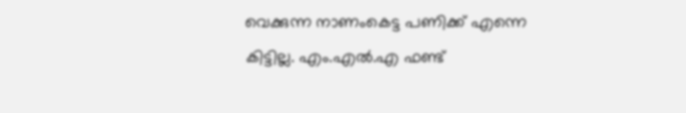വെക്കുന്ന നാണംകെട്ട പണിക്ക് എന്നെ കിട്ടില്ല. എം.എൽ.എ ഫണ്ട്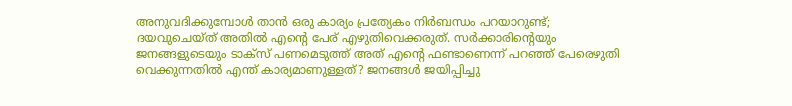അനുവദിക്കുമ്പോൾ താൻ ഒരു കാര്യം പ്രത്യേകം നിർബന്ധം പറയാറുണ്ട്; ദയവുചെയ്ത് അതിൽ എന്റെ പേര് എഴുതിവെക്കരുത്. സർക്കാരിന്റെയും ജനങ്ങളുടെയും ടാക്സ് പണമെടുത്ത് അത് എന്റെ ഫണ്ടാണെന്ന് പറഞ്ഞ് പേരെഴുതി വെക്കുന്നതിൽ എന്ത് കാര്യമാണുള്ളത്? ജനങ്ങൾ ജയിപ്പിച്ചു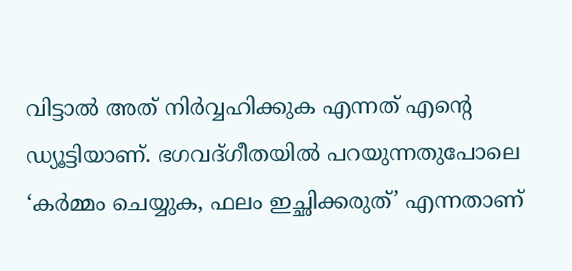വിട്ടാൽ അത് നിർവ്വഹിക്കുക എന്നത് എന്റെ ഡ്യൂട്ടിയാണ്. ഭഗവദ്ഗീതയിൽ പറയുന്നതുപോലെ ‘കർമ്മം ചെയ്യുക, ഫലം ഇച്ഛിക്കരുത്’ എന്നതാണ്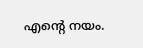എന്റെ നയം.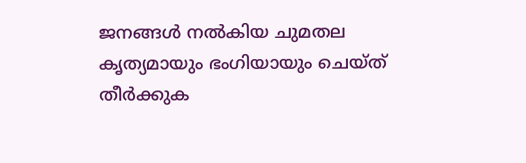ജനങ്ങൾ നൽകിയ ചുമതല കൃത്യമായും ഭംഗിയായും ചെയ്ത് തീർക്കുക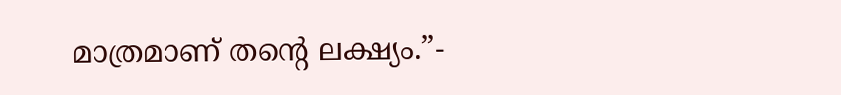മാത്രമാണ് തന്റെ ലക്ഷ്യം.”-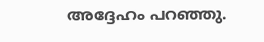അദ്ദേഹം പറഞ്ഞു.